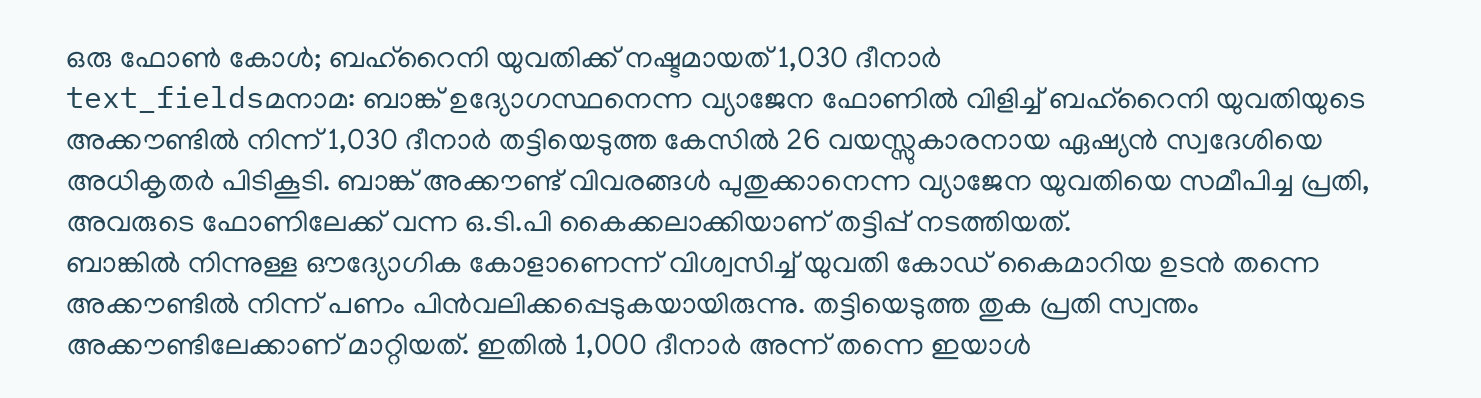ഒരു ഫോൺ കോൾ; ബഹ്റൈനി യുവതിക്ക് നഷ്ടമായത് 1,030 ദീനാർ
text_fieldsമനാമ: ബാങ്ക് ഉദ്യോഗസ്ഥനെന്ന വ്യാജേന ഫോണിൽ വിളിച്ച് ബഹ്റൈനി യുവതിയുടെ അക്കൗണ്ടിൽ നിന്ന് 1,030 ദീനാർ തട്ടിയെടുത്ത കേസിൽ 26 വയസ്സുകാരനായ ഏഷ്യൻ സ്വദേശിയെ അധികൃതർ പിടികൂടി. ബാങ്ക് അക്കൗണ്ട് വിവരങ്ങൾ പുതുക്കാനെന്ന വ്യാജേന യുവതിയെ സമീപിച്ച പ്രതി, അവരുടെ ഫോണിലേക്ക് വന്ന ഒ.ടി.പി കൈക്കലാക്കിയാണ് തട്ടിപ്പ് നടത്തിയത്.
ബാങ്കിൽ നിന്നുള്ള ഔദ്യോഗിക കോളാണെന്ന് വിശ്വസിച്ച് യുവതി കോഡ് കൈമാറിയ ഉടൻ തന്നെ അക്കൗണ്ടിൽ നിന്ന് പണം പിൻവലിക്കപ്പെടുകയായിരുന്നു. തട്ടിയെടുത്ത തുക പ്രതി സ്വന്തം അക്കൗണ്ടിലേക്കാണ് മാറ്റിയത്. ഇതിൽ 1,000 ദീനാർ അന്ന് തന്നെ ഇയാൾ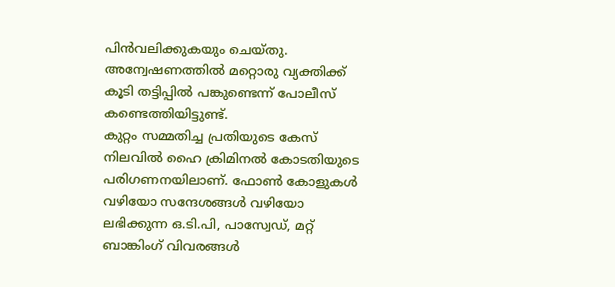പിൻവലിക്കുകയും ചെയ്തു. അന്വേഷണത്തിൽ മറ്റൊരു വ്യക്തിക്ക് കൂടി തട്ടിപ്പിൽ പങ്കുണ്ടെന്ന് പോലീസ് കണ്ടെത്തിയിട്ടുണ്ട്.
കുറ്റം സമ്മതിച്ച പ്രതിയുടെ കേസ് നിലവിൽ ഹൈ ക്രിമിനൽ കോടതിയുടെ പരിഗണനയിലാണ്. ഫോൺ കോളുകൾ വഴിയോ സന്ദേശങ്ങൾ വഴിയോ ലഭിക്കുന്ന ഒ.ടി.പി, പാസ്വേഡ്, മറ്റ് ബാങ്കിംഗ് വിവരങ്ങൾ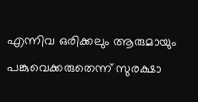എന്നിവ ഒരിക്കലും ആരുമായും പങ്കുവെക്കരുതെന്ന് സുരക്ഷാ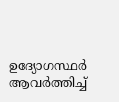ഉദ്യോഗസ്ഥർ ആവർത്തിച്ച്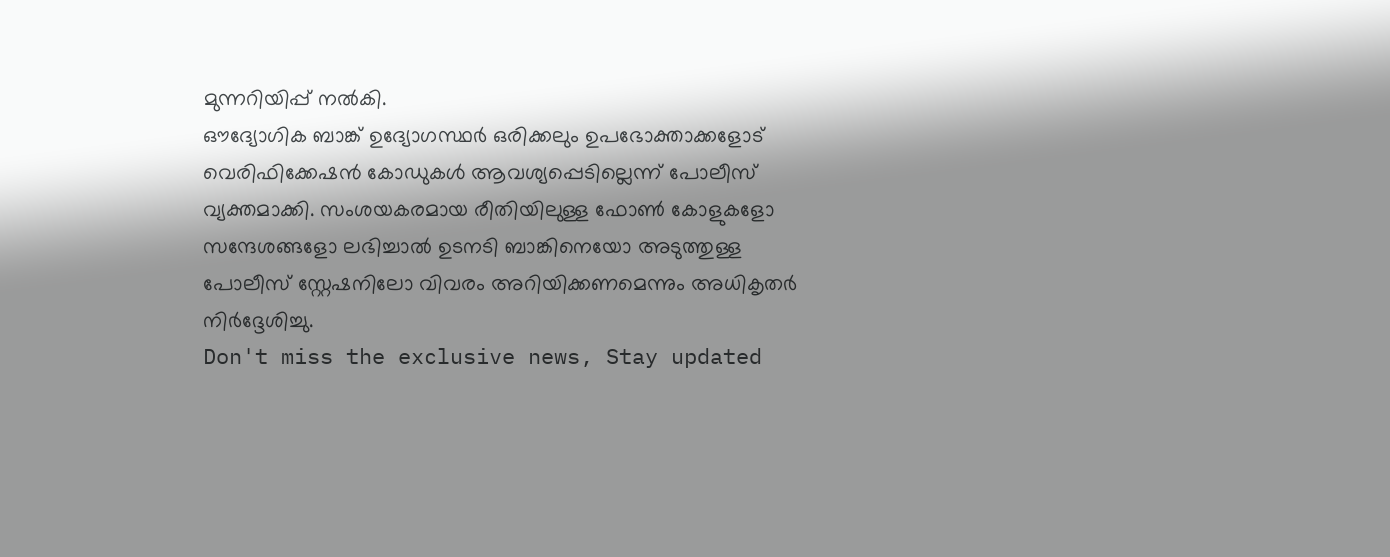മുന്നറിയിപ്പ് നൽകി.
ഔദ്യോഗിക ബാങ്ക് ഉദ്യോഗസ്ഥർ ഒരിക്കലും ഉപഭോക്താക്കളോട് വെരിഫിക്കേഷൻ കോഡുകൾ ആവശ്യപ്പെടില്ലെന്ന് പോലീസ് വ്യക്തമാക്കി. സംശയകരമായ രീതിയിലുള്ള ഫോൺ കോളുകളോ സന്ദേശങ്ങളോ ലഭിച്ചാൽ ഉടനടി ബാങ്കിനെയോ അടുത്തുള്ള പോലീസ് സ്റ്റേഷനിലോ വിവരം അറിയിക്കണമെന്നും അധികൃതർ നിർദ്ദേശിച്ചു.
Don't miss the exclusive news, Stay updated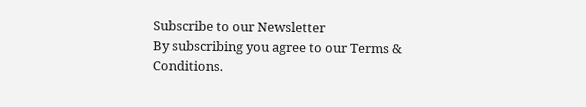Subscribe to our Newsletter
By subscribing you agree to our Terms & Conditions.